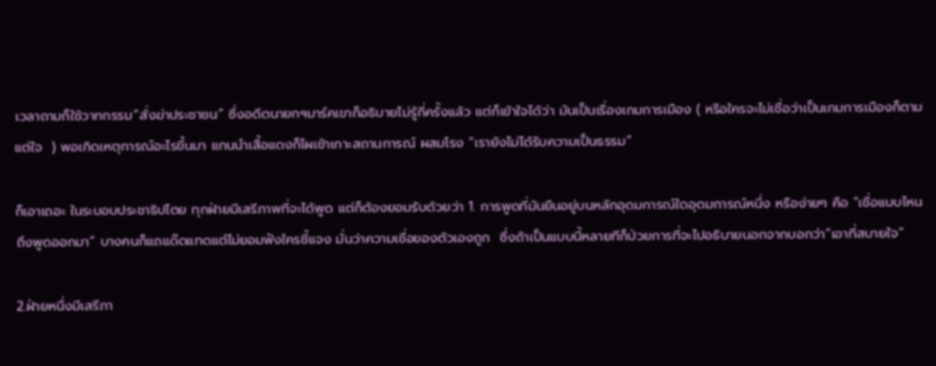เวลาถามก็ใช้วาทกรรม“สั่งฆ่าประชาชน” ซึ่งอดีตนายกฯมาร์คเขาก็อธิบายไม่รู้กี่ครั้งแล้ว แต่ก็เข้าใจได้ว่า มันเป็นเรื่องเกมการเมือง ( หรือใครจะไม่เชื่อว่าเป็นเกมการเมืองก็ตามแต่ใจ  ) พอเกิดเหตุการณ์อะไรขึ้นมา แกนนำเสื้อแดงก็โผเข้าเกาะสถานการณ์ ผสมโรง “เรายังไม่ได้รับความเป็นธรรม”

ก็เอาเถอะ ในระบอบประชาธิปไตย ทุกฝ่ายมีเสรีภาพที่จะได้พูด แต่ก็ต้องยอมรับด้วยว่า 1. การพูดที่มันยืนอยู่บนหลักอุดมการณ์ใดอุดมการณ์หนึ่ง หรือง่ายๆ คือ “เชื่อแบบไหนถึงพูดออกมา” บางคนก็แถแด๊ดแทดแต๋ไม่ยอมฟังใครชี้แจง มั่นว่าความเชื่อของตัวเองถูก  ซึ่งถ้าเป็นแบบนี้หลายทีก็ป่วยการที่จะไปอธิบายนอกจากบอกว่า“เอาที่สบายใจ”

2.ฝ่ายหนึ่งมีเสรีภา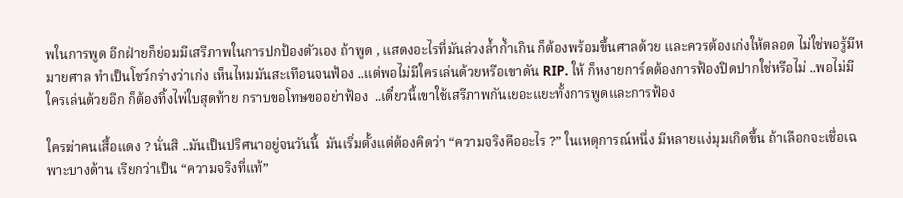พในการพูด อีกฝ่ายก็ย่อมมีเสรีภาพในการปกป้องตัวเอง ถ้าพูด , แสดงอะไรที่มันล่วงล้ำก้ำเกิน ก็ต้องพร้อมขึ้นศาลด้วย และควรต้องเก่งให้ตลอด ไม่ใช่พอรู้มีหมายศาล ทำเป็นโชว์กร่างว่าเก่ง เห็นไหมมันสะเทือนจนฟ้อง ..แต่พอไม่มีใครเล่นด้วยหรือเขาดัน RIP. ให้ ก็หงายการ์ดต้องการฟ้องปิดปากใช่หรือไม่ ..พอไม่มีใครเล่นด้วยอีก ก็ต้องทิ้งไพ่ใบสุดท้าย กราบขอโทษขออย่าฟ้อง  ..เดี๋ยวนี้เขาใช้เสรีภาพกันเยอะแยะทั้งการพูดและการฟ้อง

ใครฆ่าคนเสื้อแดง ? นั่นสิ ..มันเป็นปริศนาอยู่จนวันนี้  มันเริ่มตั้งแต่ต้องคิดว่า “ความจริงคืออะไร ?” ในเหตุการณ์หนึ่ง มีหลายแง่มุมเกิดขึ้น ถ้าเลือกจะเชื่อเฉพาะบางด้าน เรียกว่าเป็น “ความจริงที่แท้”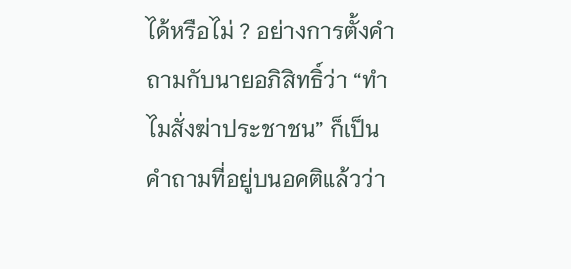ได้หรือไม่ ? อย่างการตั้งคำถามกับนายอภิสิทธิ์ว่า “ทำไมสั่งฆ่าประชาชน” ก็เป็นคำถามที่อยู่บนอคติแล้วว่า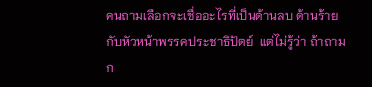คนถามเลือกจะเชื่ออะไรที่เป็นด้านลบ ด้านร้ายกับหัวหน้าพรรคประชาธิปัตย์  แต่ไม่รู้ว่า ถ้าถามก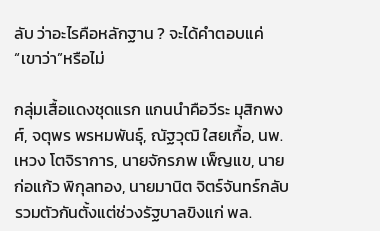ลับ ว่าอะไรคือหลักฐาน ? จะได้คำตอบแค่ “เขาว่า”หรือไม่

กลุ่มเสื้อแดงชุดแรก แกนนำคือวีระ มุสิกพงศ์, จตุพร พรหมพันธุ์, ณัฐวุฒิ ใสยเกื้อ, นพ.เหวง โตจิราการ, นายจักรภพ เพ็ญแข, นายก่อแก้ว พิกุลทอง, นายมานิต จิตร์จันทร์กลับ รวมตัวกันตั้งแต่ช่วงรัฐบาลขิงแก่ พล.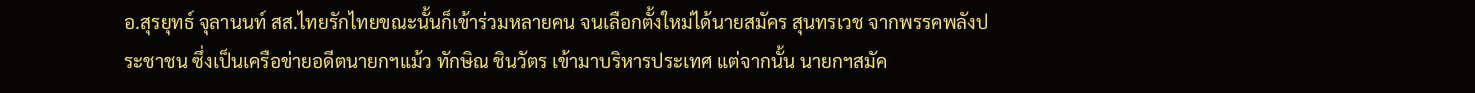อ.สุรยุทธ์ จุลานนท์ สส.ไทยรักไทยขณะนั้นก็เข้าร่วมหลายคน จนเลือกตั้งใหม่ได้นายสมัคร สุนทรเวช จากพรรคพลังประชาชน ซึ่งเป็นเครือข่ายอดีตนายกฯแม้ว ทักษิณ ชินวัตร เข้ามาบริหารประเทศ แต่จากนั้น นายกฯสมัค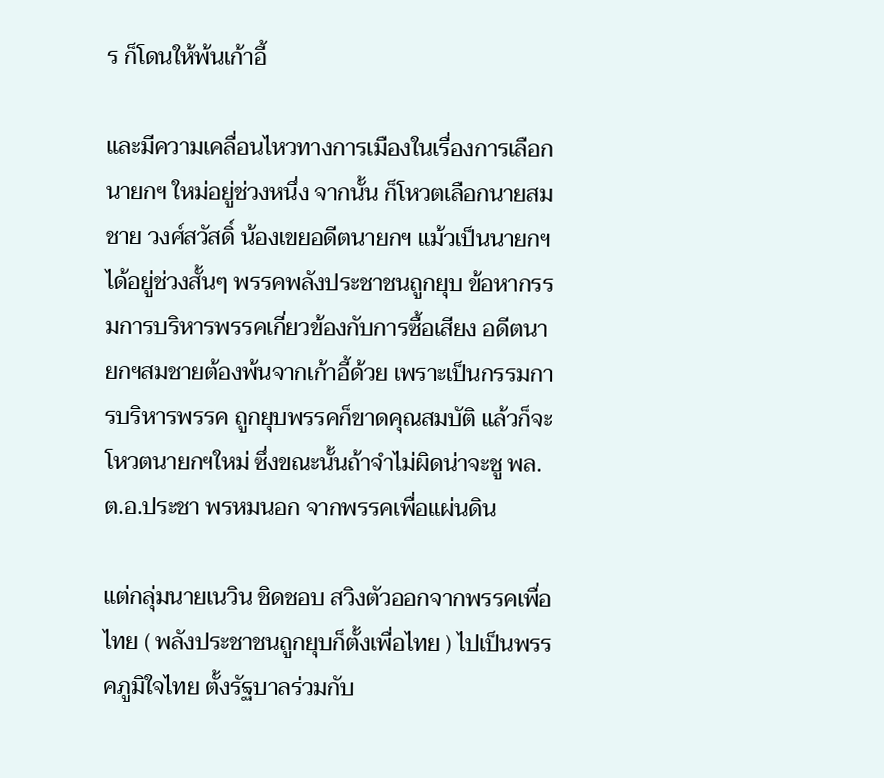ร ก็โดนให้พ้นเก้าอี้

และมีความเคลื่อนไหวทางการเมืองในเรื่องการเลือกนายกฯ ใหม่อยู่ช่วงหนึ่ง จากนั้น ก็โหวตเลือกนายสมชาย วงศ์สวัสดิ์ น้องเขยอดีตนายกฯ แม้วเป็นนายกฯ ได้อยู่ช่วงสั้นๆ พรรคพลังประชาชนถูกยุบ ข้อหากรรมการบริหารพรรคเกี่ยวข้องกับการซื้อเสียง อดีตนายกฯสมชายต้องพ้นจากเก้าอี้ด้วย เพราะเป็นกรรมการบริหารพรรค ถูกยุบพรรคก็ขาดคุณสมบัติ แล้วก็จะโหวตนายกฯใหม่ ซึ่งขณะนั้นถ้าจำไม่ผิดน่าจะชู พล.ต.อ.ประชา พรหมนอก จากพรรคเพื่อแผ่นดิน

แต่กลุ่มนายเนวิน ชิดชอบ สวิงตัวออกจากพรรคเพื่อไทย ( พลังประชาชนถูกยุบก็ตั้งเพื่อไทย ) ไปเป็นพรรคภูมิใจไทย ตั้งรัฐบาลร่วมกับ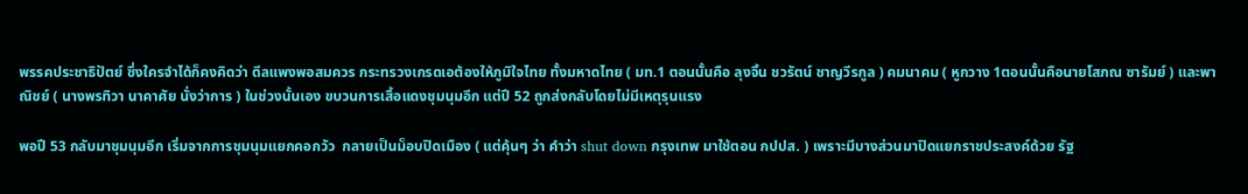พรรคประชาธิปัตย์ ซึ่งใครจำได้ก็คงคิดว่า ดีลแพงพอสมควร กระทรวงเกรดเอต้องให้ภูมิใจไทย ทั้งมหาดไทย ( มท.1 ตอนนั้นคือ ลุงจิ้น ชวรัตน์ ชาญวีรกูล ) คมนาคม ( หูกวาง 1ตอนนั้นคือนายโสภณ ซารัมย์ ) และพาณิชย์ ( นางพรทิวา นาคาศัย นั่งว่าการ ) ในช่วงนั้นเอง ขบวนการเสื้อแดงชุมนุมอีก แต่ปี 52 ถูกส่งกลับโดยไม่มีเหตุรุนแรง

พอปี 53 กลับมาชุมนุมอีก เริ่มจากการชุมนุมแยกคอกวัว  กลายเป็นม็อบปิดเมือง ( แต่คุ้นๆ ว่า คำว่า shut down กรุงเทพ มาใช้ตอน กปปส. ) เพราะมีบางส่วนมาปิดแยกราชประสงค์ด้วย รัฐ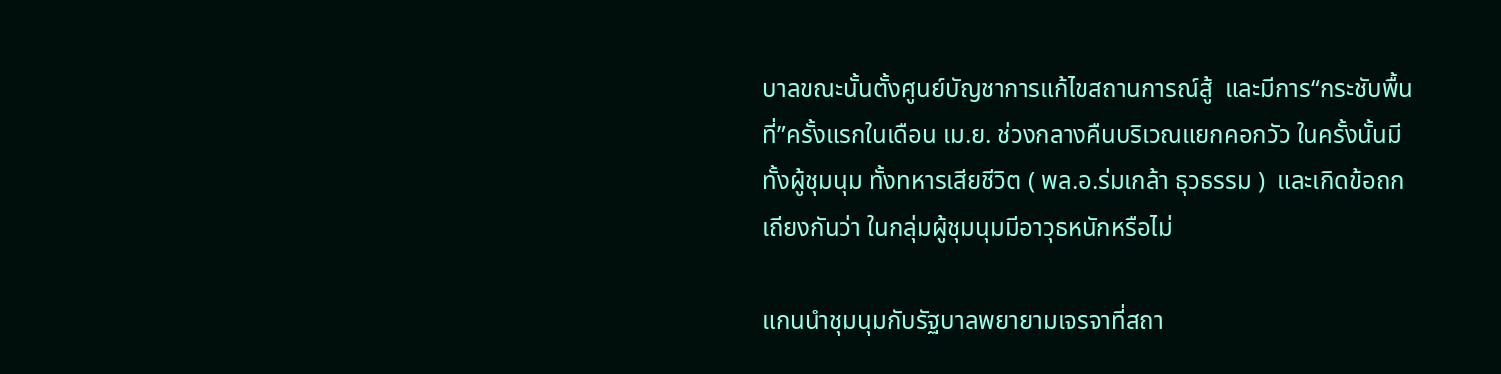บาลขณะนั้นตั้งศูนย์บัญชาการแก้ไขสถานการณ์สู้  และมีการ“กระชับพื้นที่”ครั้งแรกในเดือน เม.ย. ช่วงกลางคืนบริเวณแยกคอกวัว ในครั้งนั้นมีทั้งผู้ชุมนุม ทั้งทหารเสียชีวิต ( พล.อ.ร่มเกล้า ธุวธรรม )  และเกิดข้อถกเถียงกันว่า ในกลุ่มผู้ชุมนุมมีอาวุธหนักหรือไม่

แกนนำชุมนุมกับรัฐบาลพยายามเจรจาที่สถา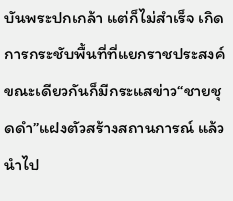บันพระปกเกล้า แต่ก็ไม่สำเร็จ เกิดการกระชับพื้นที่ที่แยกราชประสงค์ ขณะเดียวกันก็มีกระแสข่าว“ชายชุดดำ”แฝงตัวสร้างสถานการณ์ แล้วนำไป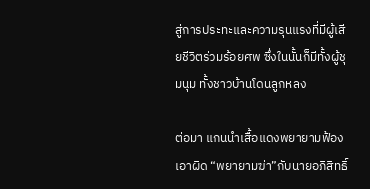สู่การประทะและความรุนแรงที่มีผู้เสียชีวิตร่วมร้อยศพ ซึ่งในนั้นก็มีทั้งผู้ชุมนุม ทั้งชาวบ้านโดนลูกหลง

ต่อมา แกนนำเสื้อแดงพยายามฟ้องเอาผิด “พยายามฆ่า”กับนายอภิสิทธิ์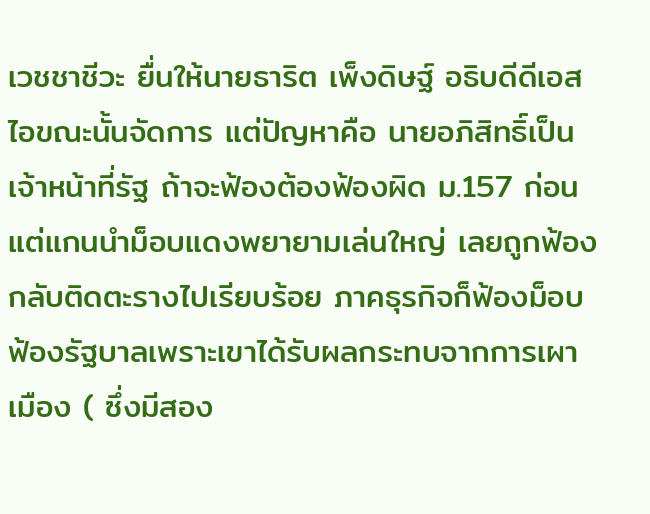เวชชาชีวะ ยื่นให้นายธาริต เพ็งดิษฐ์ อธิบดีดีเอสไอขณะนั้นจัดการ แต่ปัญหาคือ นายอภิสิทธิ์เป็นเจ้าหน้าที่รัฐ ถ้าจะฟ้องต้องฟ้องผิด ม.157 ก่อน แต่แกนนำม็อบแดงพยายามเล่นใหญ่ เลยถูกฟ้องกลับติดตะรางไปเรียบร้อย ภาคธุรกิจก็ฟ้องม็อบ ฟ้องรัฐบาลเพราะเขาได้รับผลกระทบจากการเผาเมือง ( ซึ่งมีสอง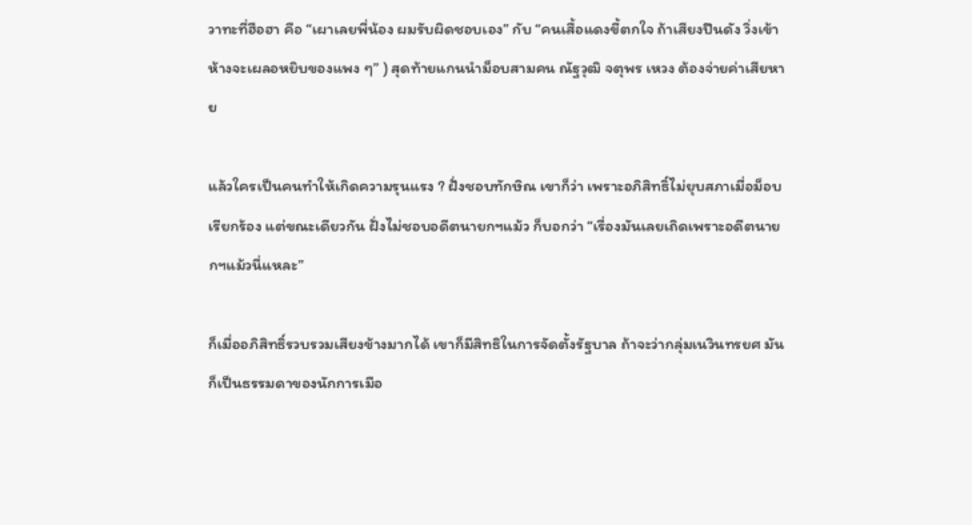วาทะที่ฮือฮา คือ “เผาเลยพี่น้อง ผมรับผิดชอบเอง” กับ “คนเสื้อแดงขี้ตกใจ ถ้าเสียงปืนดัง วิ่งเข้าห้างจะเผลอหยิบของแพง ๆ” ) สุดท้ายแกนนำม็อบสามคน ณัฐวุฒิ จตุพร เหวง ต้องจ่ายค่าเสียหาย

แล้วใครเป็นคนทำให้เกิดความรุนแรง ? ฝั่งชอบทักษิณ เขาก็ว่า เพราะอภิสิทธิ์ไม่ยุบสภาเมื่อม็อบเรียกร้อง แต่ขณะเดียวกัน ฝั่งไม่ชอบอดีตนายกฯแม้ว ก็บอกว่า “เรื่องมันเลยเถิดเพราะอดีตนายกฯแม้วนี่แหละ”

ก็เมื่ออภิสิทธิ์รวบรวมเสียงข้างมากได้ เขาก็มีสิทธิในการจัดตั้งรัฐบาล ถ้าจะว่ากลุ่มเนวินทรยศ มันก็เป็นธรรมดาของนักการเมือ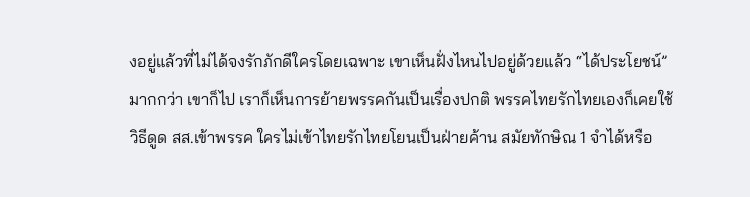งอยู่แล้วที่ไม่ได้จงรักภักดีใครโดยเฉพาะ เขาเห็นฝั่งไหนไปอยู่ด้วยแล้ว “ได้ประโยชน์”มากกว่า เขาก็ไป เราก็เห็นการย้ายพรรคกันเป็นเรื่องปกติ พรรคไทยรักไทยเองก็เคยใช้วิธีดูด สส.เข้าพรรค ใครไม่เข้าไทยรักไทยโยนเป็นฝ่ายค้าน สมัยทักษิณ 1 จำได้หรือ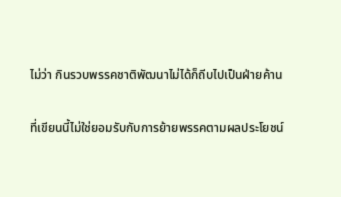ไม่ว่า กินรวบพรรคชาติพัฒนาไม่ได้ก็ถีบไปเป็นฝ่ายค้าน

ที่เขียนนี้ไม่ใช่ยอมรับกับการย้ายพรรคตามผลประโยชน์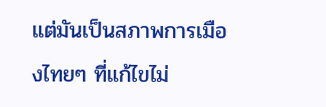แต่มันเป็นสภาพการเมืองไทยๆ ที่แก้ไขไม่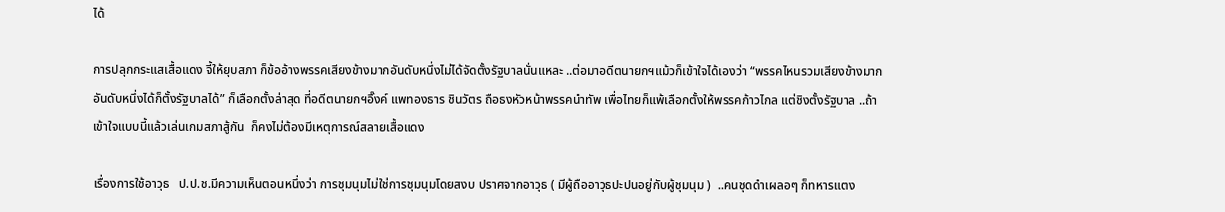ได้

การปลุกกระแสเสื้อแดง จี้ให้ยุบสภา ก็ข้ออ้างพรรคเสียงข้างมากอันดับหนึ่งไม่ได้จัดตั้งรัฐบาลนั่นแหละ ..ต่อมาอดีตนายกฯแม้วก็เข้าใจได้เองว่า “พรรคไหนรวมเสียงข้างมากอันดับหนึ่งได้ก็ตั้งรัฐบาลได้” ก็เลือกตั้งล่าสุด ที่อดีตนายกฯอิ๊งค์ แพทองธาร ชินวัตร ถือธงหัวหน้าพรรคนำทัพ เพื่อไทยก็แพ้เลือกตั้งให้พรรคก้าวไกล แต่ชิงตั้งรัฐบาล ..ถ้าเข้าใจแบบนี้แล้วเล่นเกมสภาสู้กัน  ก็คงไม่ต้องมีเหตุการณ์สลายเสื้อแดง

เรื่องการใช้อาวุธ   ป.ป.ช.มีความเห็นตอนหนึ่งว่า การชุมนุมไม่ใช่การชุมนุมโดยสงบ ปราศจากอาวุธ ( มีผู้ถืออาวุธปะปนอยู่กับผู้ชุมนุม )  ..คนชุดดำเผลอๆ ก็ทหารแตง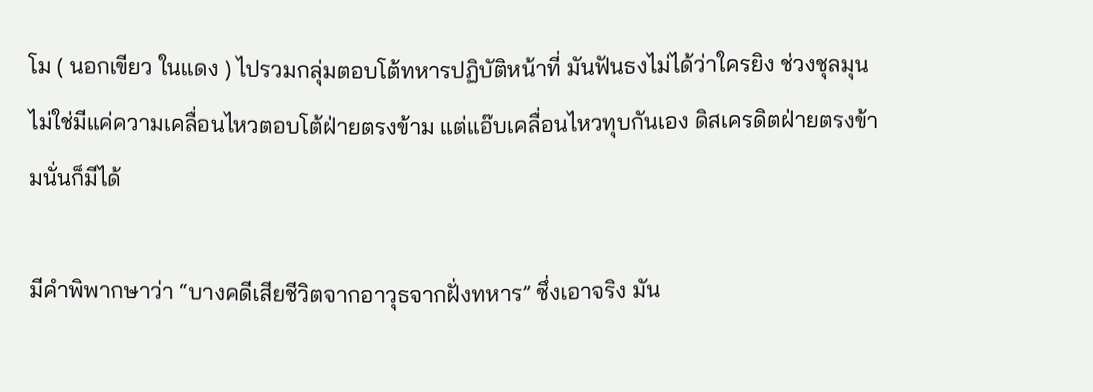โม ( นอกเขียว ในแดง ) ไปรวมกลุ่มตอบโต้ทหารปฏิบัติหน้าที่ มันฟันธงไม่ได้ว่าใครยิง ช่วงชุลมุน ไม่ใช่มีแค่ความเคลื่อนไหวตอบโต้ฝ่ายตรงข้าม แต่แอ๊บเคลื่อนไหวทุบกันเอง ดิสเครดิตฝ่ายตรงข้ามนั่นก็มีได้

มีคำพิพากษาว่า “บางคดีเสียชีวิตจากอาวุธจากฝั่งทหาร” ซึ่งเอาจริง มัน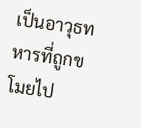เป็นอาวุธทหารที่ถูกขโมยไป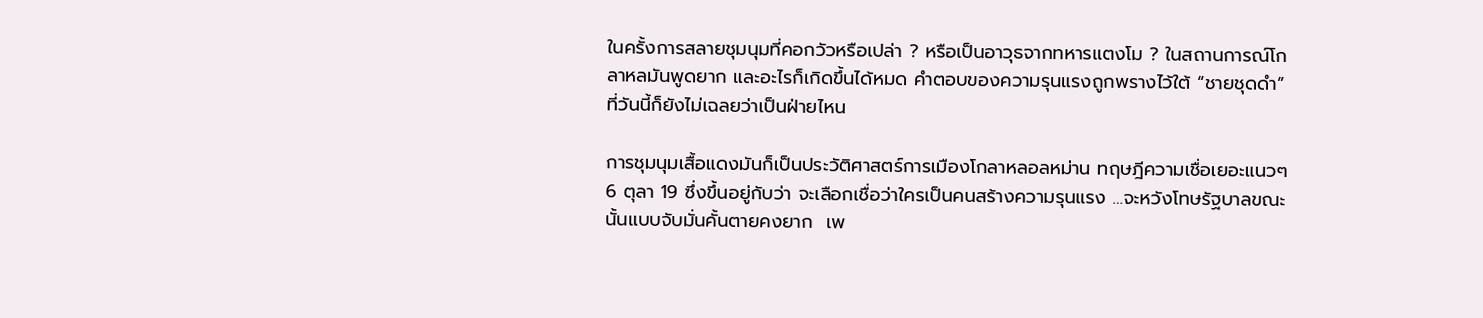ในครั้งการสลายชุมนุมที่คอกวัวหรือเปล่า ? หรือเป็นอาวุธจากทหารแตงโม ? ในสถานการณ์โกลาหลมันพูดยาก และอะไรก็เกิดขึ้นได้หมด คำตอบของความรุนแรงถูกพรางไว้ใต้ “ชายชุดดำ” ที่วันนี้ก็ยังไม่เฉลยว่าเป็นฝ่ายไหน

การชุมนุมเสื้อแดงมันก็เป็นประวัติศาสตร์การเมืองโกลาหลอลหม่าน ทฤษฎีความเชื่อเยอะแนวๆ 6 ตุลา 19 ซึ่งขึ้นอยู่กับว่า จะเลือกเชื่อว่าใครเป็นคนสร้างความรุนแรง …จะหวังโทษรัฐบาลขณะนั้นแบบจับมั่นคั้นตายคงยาก  เพ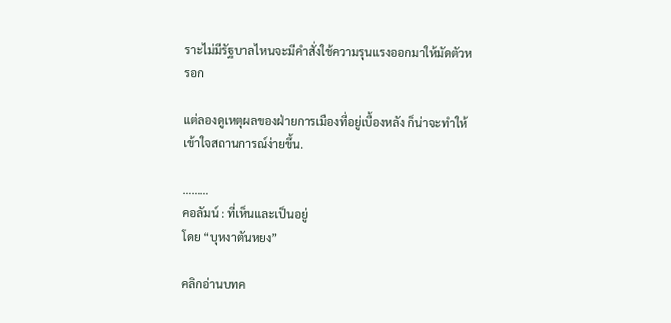ราะไม่มีรัฐบาลไหนจะมีคำสั่งใช้ความรุนแรงออกมาให้มัดตัวหรอก

แต่ลองดูเหตุผลของฝ่ายการเมืองที่อยู่เบื้องหลัง ก็น่าจะทำให้เข้าใจสถานการณ์ง่ายขึ้น.

………
คอลัมน์ : ที่เห็นและเป็นอยู่
โดย “บุหงาตันหยง”

คลิกอ่านบทค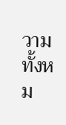วามทั้งหม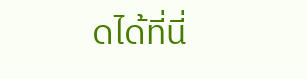ดได้ที่นี่